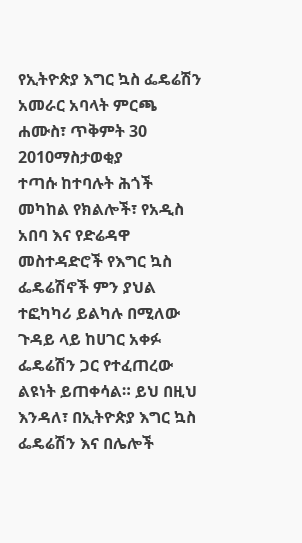የኢትዮጵያ እግር ኳስ ፌዴሬሽን አመራር አባላት ምርጫ
ሐሙስ፣ ጥቅምት 30 2010ማስታወቂያ
ተጣሱ ከተባሉት ሕጎች መካከል የክልሎች፣ የአዲስ አበባ እና የድሬዳዋ መስተዳድሮች የእግር ኳስ ፌዴሬሽኖች ምን ያህል ተፎካካሪ ይልካሉ በሚለው ጉዳይ ላይ ከሀገር አቀፉ ፌዴሬሽን ጋር የተፈጠረው ልዩነት ይጠቀሳል። ይህ በዚህ እንዳለ፣ በኢትዮጵያ እግር ኳስ ፌዴሬሽን እና በሌሎች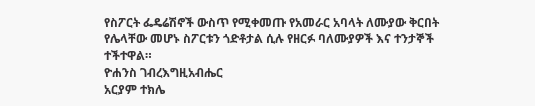የስፖርት ፌዴሬሽኖች ውስጥ የሚቀመጡ የአመራር አባላት ለሙያው ቅርበት የሌላቸው መሆኑ ስፖርቱን ጎድቶታል ሲሉ የዘርፉ ባለሙያዎች እና ተንታኞች ተችተዋል።
ዮሐንስ ገብረእግዚአብሔር
አርያም ተክሌ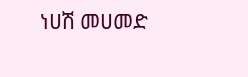ነሀሽ መሀመድ